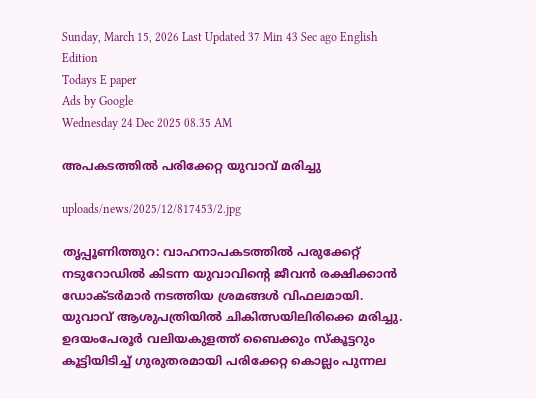Sunday, March 15, 2026 Last Updated 37 Min 43 Sec ago English Edition
Todays E paper
Ads by Google
Wednesday 24 Dec 2025 08.35 AM

അപകടത്തില്‍ പരിക്കേറ്റ യുവാവ്‌ മരിച്ചു

uploads/news/2025/12/817453/2.jpg

തൃപ്പൂണിത്തുറ: വാഹനാപകടത്തില്‍ പരുക്കേറ്റ്‌ നടുറോഡില്‍ കിടന്ന യുവാവിന്റെ ജീവന്‍ രക്ഷിക്കാന്‍ ഡോക്‌ടര്‍മാര്‍ നടത്തിയ ശ്രമങ്ങള്‍ വിഫലമായി.
യുവാവ്‌ ആശുപത്രിയില്‍ ചികിത്സയിലിരിക്കെ മരിച്ചു. ഉദയംപേരൂര്‍ വലിയകുളത്ത്‌ ബൈക്കും സ്‌കൂട്ടറും കൂട്ടിയിടിച്ച്‌ ഗുരുതരമായി പരിക്കേറ്റ കൊല്ലം പുന്നല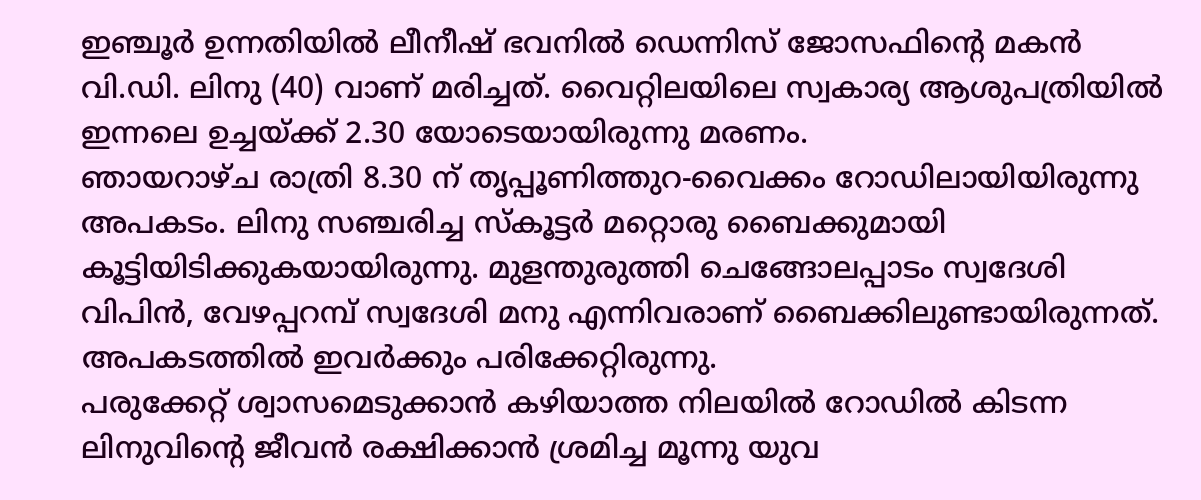ഇഞ്ചൂര്‍ ഉന്നതിയില്‍ ലീനീഷ്‌ ഭവനില്‍ ഡെന്നിസ്‌ ജോസഫിന്റെ മകന്‍ വി.ഡി. ലിനു (40) വാണ്‌ മരിച്ചത്‌. വൈറ്റിലയിലെ സ്വകാര്യ ആശുപത്രിയില്‍ ഇന്നലെ ഉച്ചയ്‌ക്ക്‌ 2.30 യോടെയായിരുന്നു മരണം.
ഞായറാഴ്‌ച രാത്രി 8.30 ന്‌ തൃപ്പൂണിത്തുറ-വൈക്കം റോഡിലായിയിരുന്നു അപകടം. ലിനു സഞ്ചരിച്ച സ്‌കൂട്ടര്‍ മറ്റൊരു ബൈക്കുമായി കൂട്ടിയിടിക്കുകയായിരുന്നു. മുളന്തുരുത്തി ചെങ്ങോലപ്പാടം സ്വദേശി വിപിന്‍, വേഴപ്പറമ്പ്‌ സ്വദേശി മനു എന്നിവരാണ്‌ ബൈക്കിലുണ്ടായിരുന്നത്‌. അപകടത്തില്‍ ഇവര്‍ക്കും പരിക്കേറ്റിരുന്നു.
പരുക്കേറ്റ്‌ ശ്വാസമെടുക്കാന്‍ കഴിയാത്ത നിലയില്‍ റോഡില്‍ കിടന്ന ലിനുവിന്റെ ജീവന്‍ രക്ഷിക്കാന്‍ ശ്രമിച്ച മൂന്നു യുവ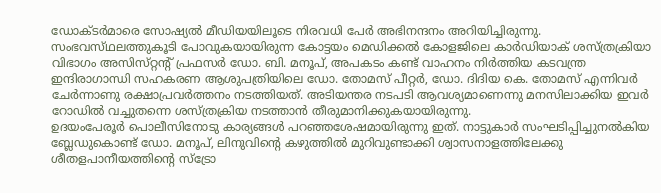ഡോക്‌ടര്‍മാരെ സോഷ്യല്‍ മീഡിയയിലൂടെ നിരവധി പേര്‍ അഭിനന്ദനം അറിയിച്ചിരുന്നു. സംഭവസ്‌ഥലത്തുകൂടി പോവുകയായിരുന്ന കോട്ടയം മെഡിക്കല്‍ കോളജിലെ കാര്‍ഡിയാക്‌ ശസ്‌ത്രക്രിയാ വിഭാഗം അസിസ്‌റ്റന്റ്‌ പ്രഫസര്‍ ഡോ. ബി. മനൂപ്‌, അപകടം കണ്ട്‌ വാഹനം നിര്‍ത്തിയ കടവന്ത്ര ഇന്ദിരാഗാന്ധി സഹകരണ ആശുപത്രിയിലെ ഡോ. തോമസ്‌ പീറ്റര്‍, ഡോ. ദിദിയ കെ. തോമസ്‌ എന്നിവര്‍ ചേര്‍ന്നാണു രക്ഷാപ്രവര്‍ത്തനം നടത്തിയത്‌. അടിയന്തര നടപടി ആവശ്യമാണെന്നു മനസിലാക്കിയ ഇവര്‍ റോഡില്‍ വച്ചുതന്നെ ശസ്‌ത്രക്രിയ നടത്താന്‍ തീരുമാനിക്കുകയായിരുന്നു.
ഉദയംപേരൂര്‍ പൊലീസിനോടു കാര്യങ്ങള്‍ പറഞ്ഞശേഷമായിരുന്നു ഇത്‌. നാട്ടുകാര്‍ സംഘടിപ്പിച്ചുനല്‍കിയ ബ്ലേഡുകൊണ്ട്‌ ഡോ. മനൂപ്‌, ലിനുവിന്റെ കഴുത്തില്‍ മുറിവുണ്ടാക്കി ശ്വാസനാളത്തിലേക്കു ശീതളപാനീയത്തിന്റെ സ്‌ട്രോ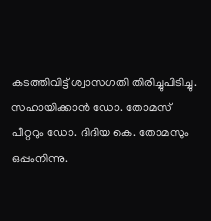കടത്തിവിട്ട്‌ ശ്വാസഗതി തിരിച്ചുപിടിച്ചു. സഹായിക്കാന്‍ ഡോ. തോമസ്‌ പീറ്ററും ഡോ. ദിദിയ കെ. തോമസും ഒപ്പംനിന്നു.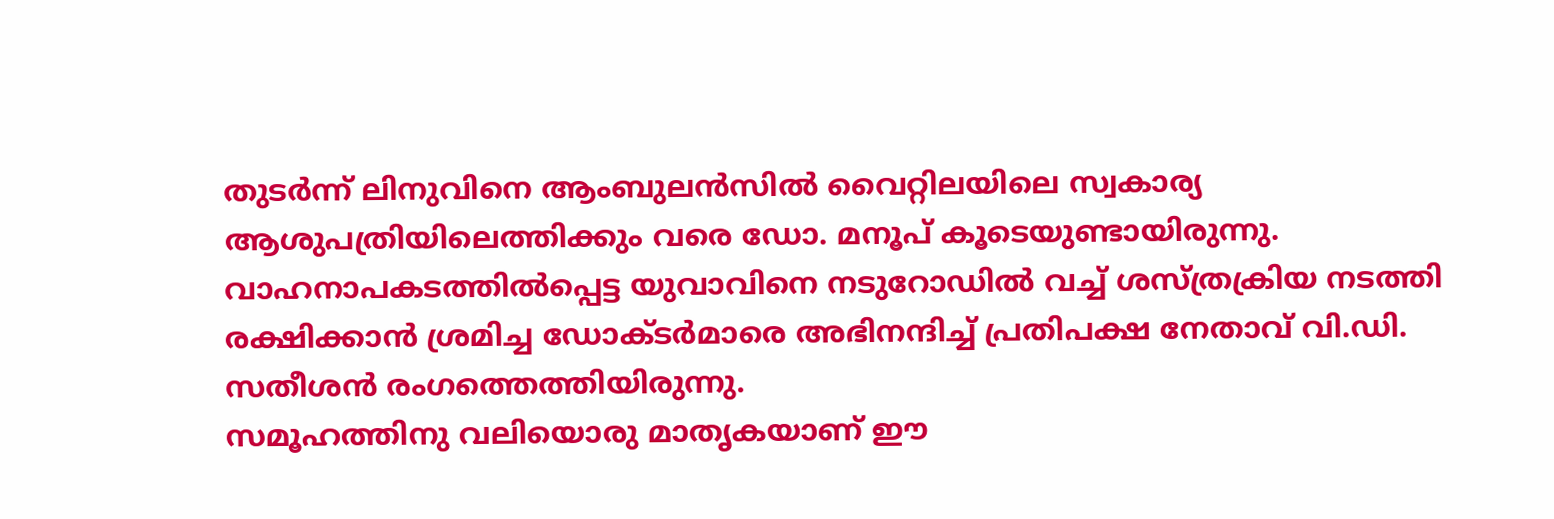തുടര്‍ന്ന്‌ ലിനുവിനെ ആംബുലന്‍സില്‍ വൈറ്റിലയിലെ സ്വകാര്യ ആശുപത്രിയിലെത്തിക്കും വരെ ഡോ. മനൂപ്‌ കൂടെയുണ്ടായിരുന്നു.
വാഹനാപകടത്തില്‍പ്പെട്ട യുവാവിനെ നടുറോഡില്‍ വച്ച്‌ ശസ്‌ത്രക്രിയ നടത്തി രക്ഷിക്കാന്‍ ശ്രമിച്ച ഡോക്‌ടര്‍മാരെ അഭിനന്ദിച്ച്‌ പ്രതിപക്ഷ നേതാവ്‌ വി.ഡി. സതീശന്‍ രംഗത്തെത്തിയിരുന്നു.
സമൂഹത്തിനു വലിയൊരു മാതൃകയാണ്‌ ഈ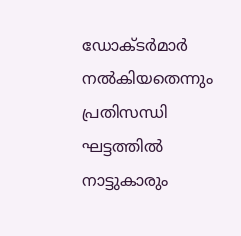ഡോക്‌ടര്‍മാര്‍ നല്‍കിയതെന്നും പ്രതിസന്ധി ഘട്ടത്തില്‍ നാട്ടുകാരും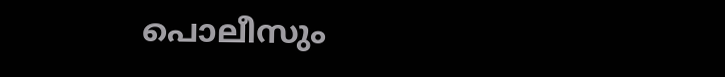പൊലീസും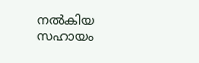നല്‍കിയ സഹായം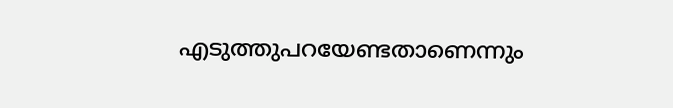എടുത്തുപറയേണ്ടതാണെന്നും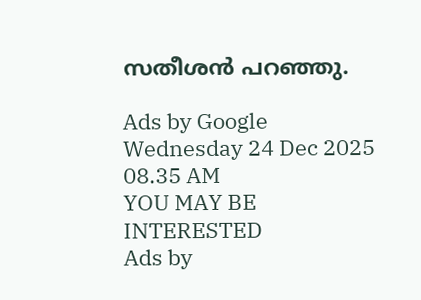സതീശന്‍ പറഞ്ഞു.

Ads by Google
Wednesday 24 Dec 2025 08.35 AM
YOU MAY BE INTERESTED
Ads by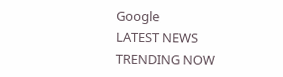Google
LATEST NEWS
TRENDING NOW